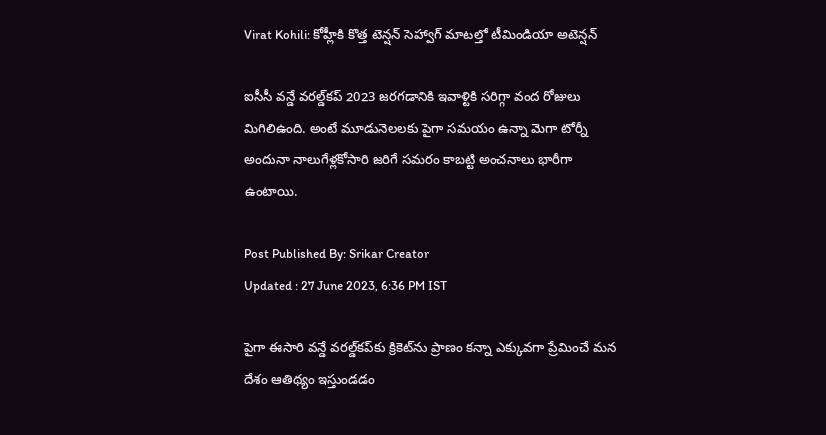Virat Kohili: కోహ్లీకి కొత్త టెన్షన్ సెహ్వాగ్ మాటల్తో టీమిండియా అటెన్షన్

ఐసీసీ వన్డే వరల్డ్‌కప్‌ 2023 జరగడానికి ఇవాళ్టికి సరిగ్గా వంద రోజులు మిగిలిఉంది. అంటే మూడునెలలకు పైగా సమయం ఉన్నా మెగా టోర్నీ అందునా నాలుగేళ్లకోసారి జరిగే సమరం కాబట్టి అంచనాలు భారీగా ఉంటాయి.

Post Published By: Srikar Creator
Updated : 27 June 2023, 6:36 PM IST

పైగా ఈసారి వన్డే వరల్డ్‌కప్‌కు క్రికెట్‌ను ప్రాణం కన్నా ఎక్కువగా ప్రేమించే మన దేశం ఆతిథ్యం ఇస్తుండడం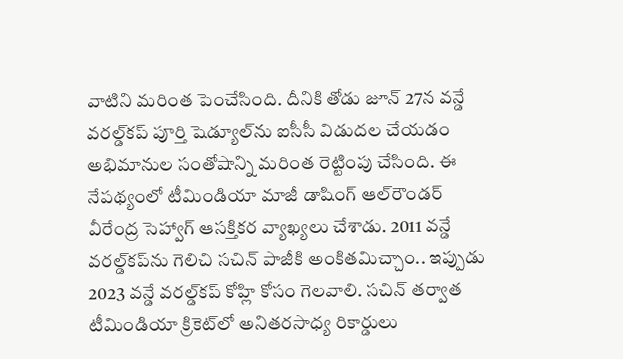వాటిని మరింత పెంచేసింది. దీనికి తోడు జూన్‌ 27న వన్డే వరల్డ్‌కప్‌ పూర్తి షెడ్యూల్‌ను ఐసీసీ విడుదల చేయడం అభిమానుల సంతోషాన్ని మరింత రెట్టింపు చేసింది. ఈ నేపథ్యంలో టీమిండియా మాజీ డాషింగ్‌ ఆల్‌రౌండర్‌ వీరేంద్ర సెహ్వాగ్‌ ఆసక్తికర వ్యాఖ్యలు చేశాడు. 2011 వన్డే వరల్డ్‌కప్‌ను గెలిచి సచిన్‌ పాజీకి అంకితమిచ్చాం.. ఇప్పుడు 2023 వన్డే వరల్డ్‌కప్‌ కోహ్లి కోసం గెలవాలి. సచిన్‌ తర్వాత టీమిండియా క్రికెట్‌లో అనితరసాధ్య రికార్డులు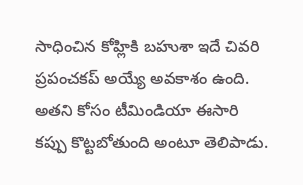సాధించిన కోహ్లికి బహుశా ఇదే చివరి ప్రపంచకప్‌ అయ్యే అవకాశం ఉంది. అతని కోసం టీమిండియా ఈసారి కప్పు కొట్టబోతుంది అంటూ తెలిపాడు.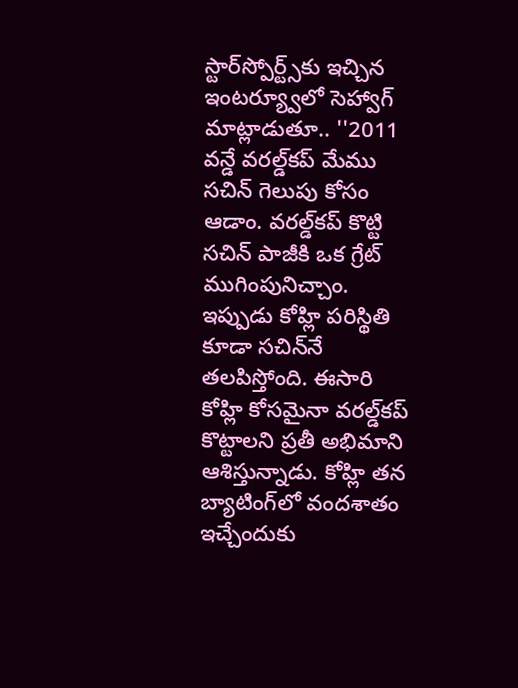స్టార్‌స్పోర్ట్స్‌కు ఇచ్చిన ఇంటర్య్వూలో సెహ్వాగ్‌ మాట్లాడుతూ.. ''2011 వన్డే వరల్డ్‌కప్‌ మేము సచిన్‌ గెలుపు కోసం ఆడాం. వరల్డ్‌కప్‌ కొట్టి సచిన్ పాజీకి ఒక గ్రేట్‌ ముగింపునిచ్చాం. ఇప్పుడు కోహ్లి పరిస్థితి కూడా సచిన్‌నే తలపిస్తోంది. ఈసారి కోహ్లి కోసమైనా వరల్డ్‌కప్‌ కొట్టాలని ప్రతీ అభిమాని ఆశిస్తున్నాడు. కోహ్లి తన బ్యాటింగ్‌లో వందశాతం ఇచ్చేందుకు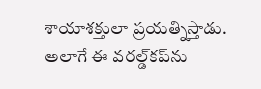శాయాశక్తులా ప్రయత్నిస్తాడు. అలాగే ఈ వరల్డ్‌కప్‌ను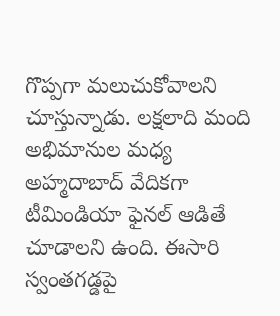గొప్పగా మలుచుకోవాలని చూస్తున్నాడు. లక్షలాది మంది అభిమానుల మధ్య అహ్మదాబాద్‌ వేదికగా టీమిండియా ఫైనల్‌ ఆడితే చూడాలని ఉంది. ఈసారి స్వంతగడ్డపై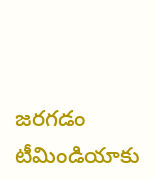జరగడం టీమిండియాకు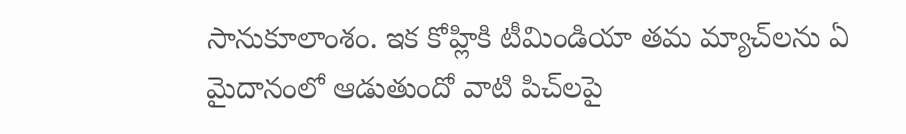సానుకూలాంశం. ఇక కోహ్లికి టీమిండియా తమ మ్యాచ్‌లను ఏ మైదానంలో ఆడుతుందో వాటి పిచ్‌లపై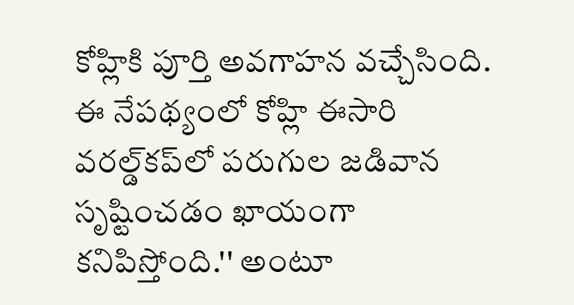కోహ్లికి పూర్తి అవగాహన వచ్చేసింది. ఈ నేపథ్యంలో కోహ్లి ఈసారి వరల్డ్‌కప్‌లో పరుగుల జడివాన సృష్టించడం ఖాయంగా కనిపిస్తోంది.'' అంటూ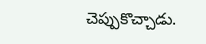చెప్పుకొచ్చాడు.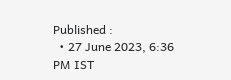Published :
  • 27 June 2023, 6:36 PM IST